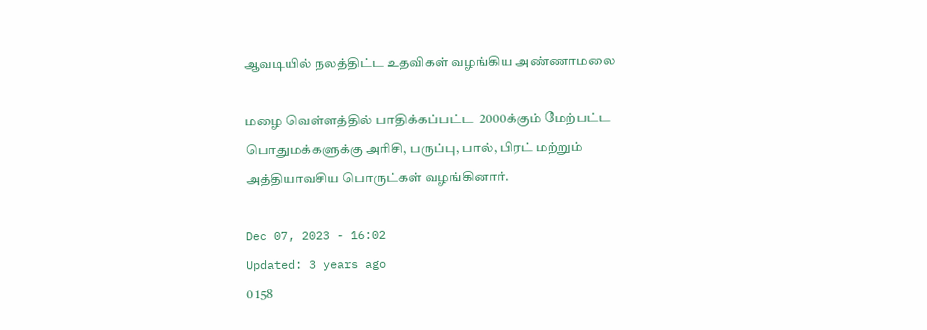ஆவடியில் நலத்திட்ட உதவிகள் வழங்கிய அண்ணாமலை

மழை வெள்ளத்தில் பாதிக்கப்பட்ட  2000க்கும் மேற்பட்ட பொதுமக்களுக்கு அரிசி, பருப்பு, பால், பிரட் மற்றும் அத்தியாவசிய பொருட்கள் வழங்கினார்.

Dec 07, 2023 - 16:02
Updated: 3 years ago
0 158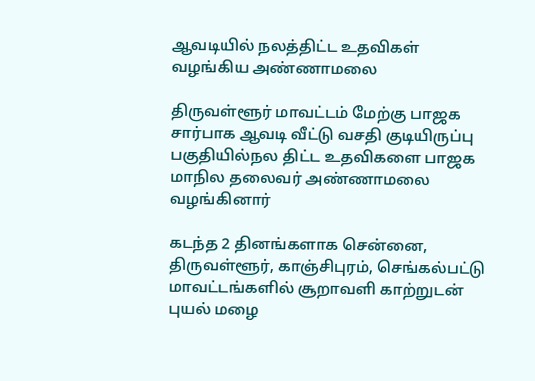ஆவடியில் நலத்திட்ட உதவிகள் வழங்கிய அண்ணாமலை

திருவள்ளூர் மாவட்டம் மேற்கு பாஜக சார்பாக ஆவடி வீட்டு வசதி குடியிருப்பு பகுதியில்நல திட்ட உதவிகளை பாஜக மாநில தலைவர் அண்ணாமலை வழங்கினார்

கடந்த 2 தினங்களாக சென்னை, திருவள்ளூர், காஞ்சிபுரம், செங்கல்பட்டு மாவட்டங்களில் சூறாவளி காற்றுடன் புயல் மழை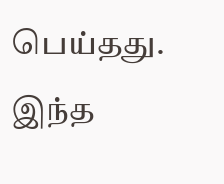பெய்தது. இந்த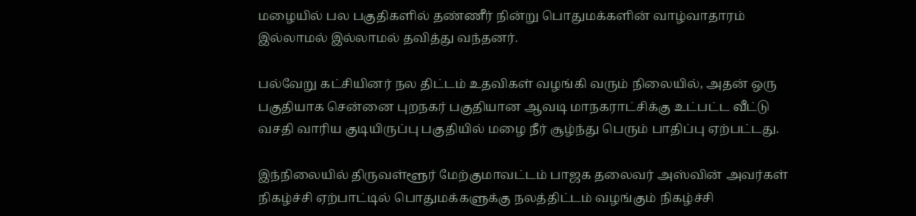மழையில் பல பகுதிகளில் தண்ணீர் நின்று பொதுமக்களின் வாழ்வாதாரம் இல்லாமல் இல்லாமல் தவித்து வந்தனர்.

பல்வேறு கட்சியினர் நல திட்டம் உதவிகள் வழங்கி வரும் நிலையில், அதன் ஒரு பகுதியாக சென்னை புறநகர் பகுதியான ஆவடி மாநகராட்சிக்கு உட்பட்ட வீட்டு வசதி வாரிய குடியிருப்பு பகுதியில் மழை நீர் சூழ்ந்து பெரும் பாதிப்பு ஏற்பட்டது.

இந்நிலையில் திருவள்ளூர் மேற்குமாவட்டம் பாஜக தலைவர் அஸ்வின் அவர்கள் நிகழ்ச்சி ஏற்பாட்டில் பொதுமக்களுக்கு நலத்திட்டம் வழங்கும் நிகழ்ச்சி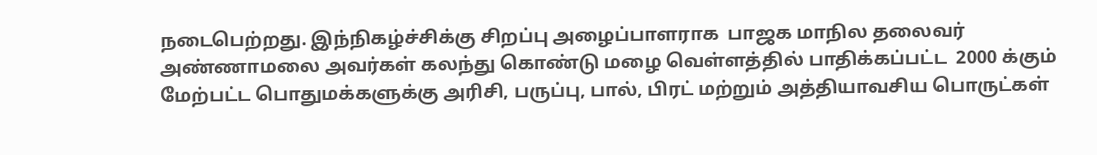நடைபெற்றது. இந்நிகழ்ச்சிக்கு சிறப்பு அழைப்பாளராக  பாஜக மாநில தலைவர் அண்ணாமலை அவர்கள் கலந்து கொண்டு மழை வெள்ளத்தில் பாதிக்கப்பட்ட  2000 க்கும் மேற்பட்ட பொதுமக்களுக்கு அரிசி, பருப்பு, பால், பிரட் மற்றும் அத்தியாவசிய பொருட்கள்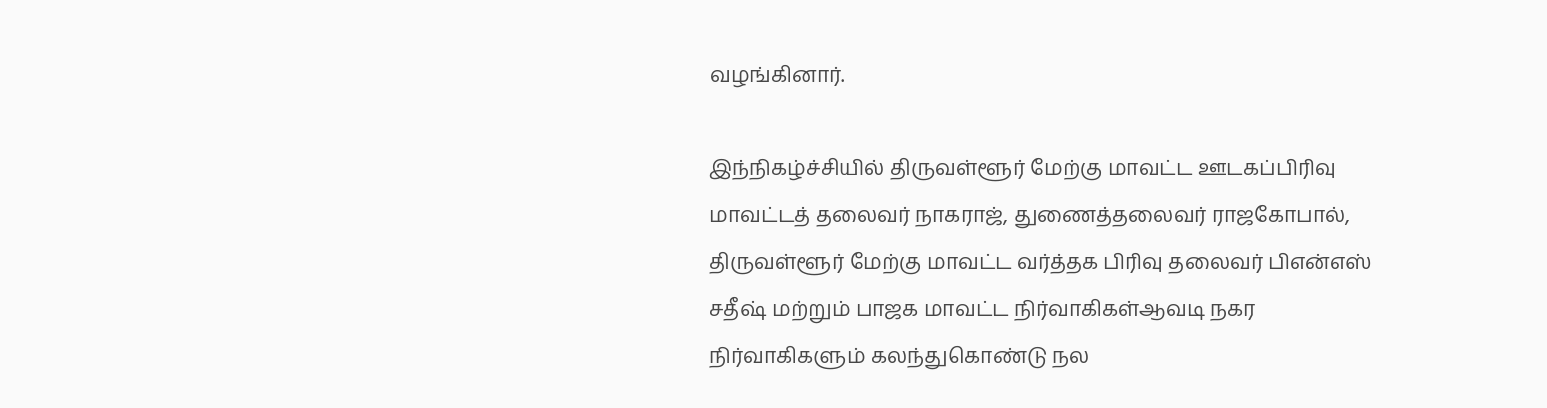வழங்கினார்.

இந்நிகழ்ச்சியில் திருவள்ளூர் மேற்கு மாவட்ட ஊடகப்பிரிவு மாவட்டத் தலைவர் நாகராஜ், துணைத்தலைவர் ராஜகோபால், திருவள்ளூர் மேற்கு மாவட்ட வர்த்தக பிரிவு தலைவர் பிஎன்எஸ் சதீஷ் மற்றும் பாஜக மாவட்ட நிர்வாகிகள்ஆவடி நகர நிர்வாகிகளும் கலந்துகொண்டு நல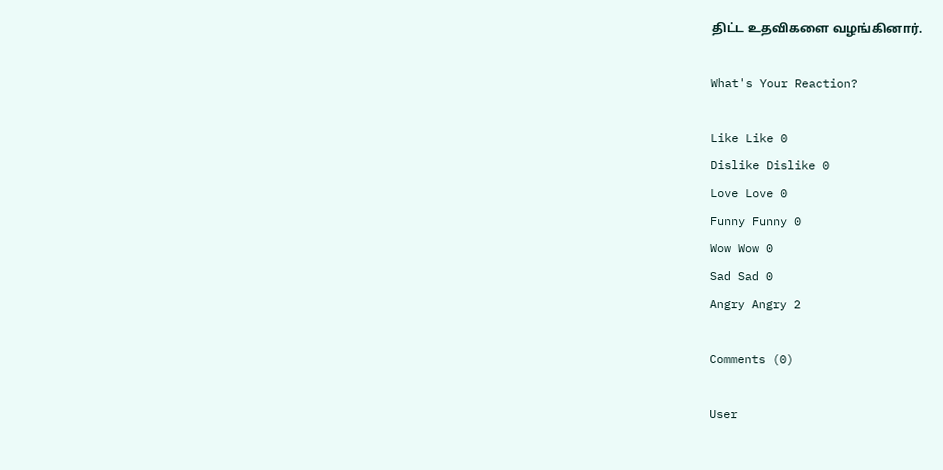திட்ட உதவிகளை வழங்கினார்.

What's Your Reaction?

Like Like 0
Dislike Dislike 0
Love Love 0
Funny Funny 0
Wow Wow 0
Sad Sad 0
Angry Angry 2

Comments (0)

User